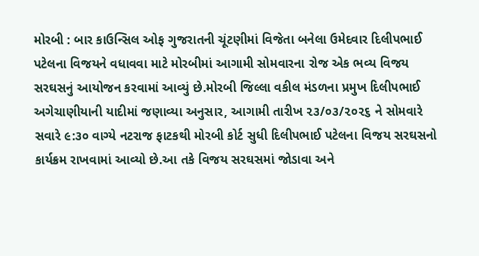મોરબી : બાર કાઉન્સિલ ઓફ ગુજરાતની ચૂંટણીમાં વિજેતા બનેલા ઉમેદવાર દિલીપભાઈ પટેલના વિજયને વધાવવા માટે મોરબીમાં આગામી સોમવારના રોજ એક ભવ્ય વિજય સરઘસનું આયોજન કરવામાં આવ્યું છે.મોરબી જિલ્લા વકીલ મંડળના પ્રમુખ દિલીપભાઈ અગેચાણીયાની યાદીમાં જણાવ્યા અનુસાર, આગામી તારીખ ૨૩/૦૩/૨૦૨૬ ને સોમવારે સવારે ૯:૩૦ વાગ્યે નટરાજ ફાટકથી મોરબી કોર્ટ સુધી દિલીપભાઈ પટેલના વિજય સરઘસનો કાર્યક્રમ રાખવામાં આવ્યો છે.આ તકે વિજય સરઘસમાં જોડાવા અને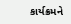કાર્યક્રમને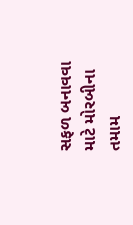સફળ બનાવવા માટે મોરબીના તમામ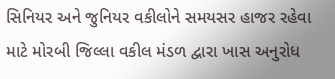સિનિયર અને જુનિયર વકીલોને સમયસર હાજર રહેવા માટે મોરબી જિલ્લા વકીલ મંડળ દ્વારા ખાસ અનુરોધ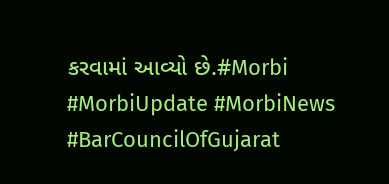કરવામાં આવ્યો છે.#Morbi #MorbiUpdate #MorbiNews #BarCouncilOfGujarat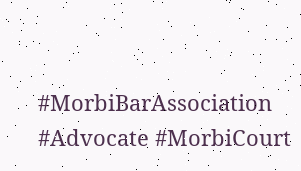#MorbiBarAssociation #Advocate #MorbiCourt